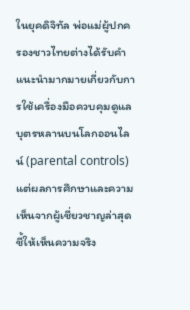ในยุคดิจิทัล พ่อแม่ผู้ปกครองชาวไทยต่างได้รับคำแนะนำมากมายเกี่ยวกับการใช้เครื่องมือควบคุมดูแลบุตรหลานบนโลกออนไลน์ (parental controls) แต่ผลการศึกษาและความเห็นจากผู้เชี่ยวชาญล่าสุดชี้ให้เห็นความจริง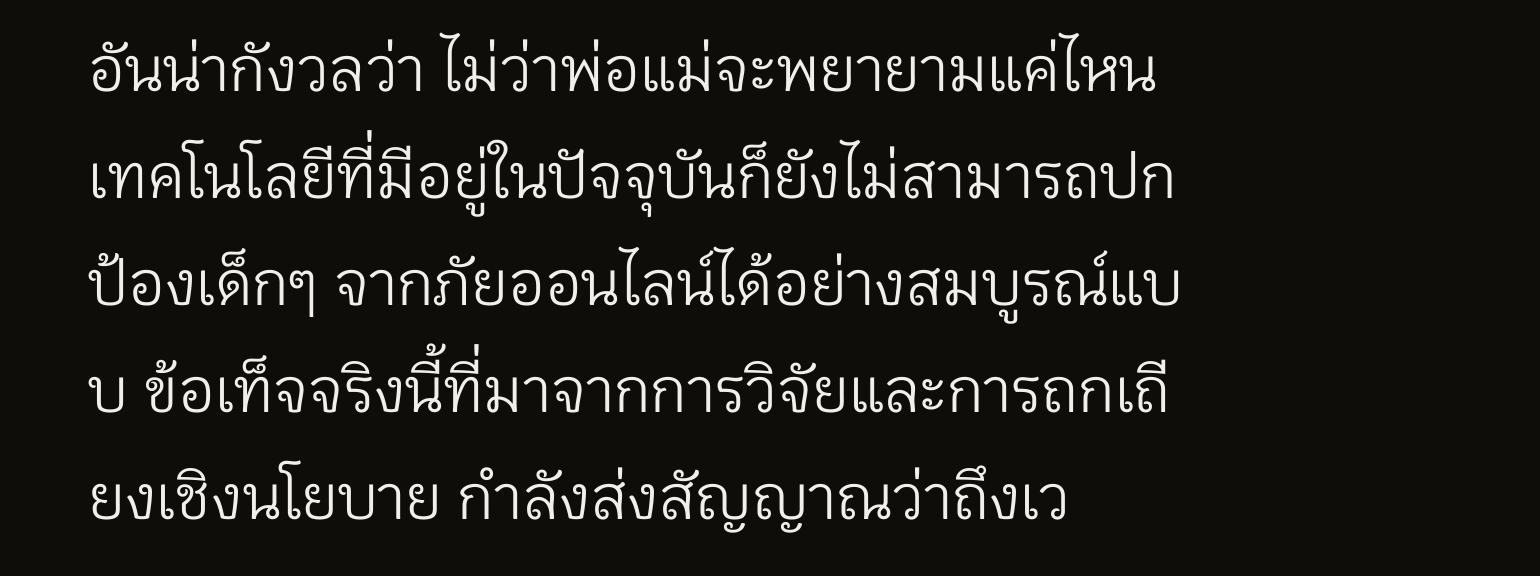อันน่ากังวลว่า ไม่ว่าพ่อแม่จะพยายามแค่ไหน เทคโนโลยีที่มีอยู่ในปัจจุบันก็ยังไม่สามารถปกป้องเด็กๆ จากภัยออนไลน์ได้อย่างสมบูรณ์แบบ ข้อเท็จจริงนี้ที่มาจากการวิจัยและการถกเถียงเชิงนโยบาย กำลังส่งสัญญาณว่าถึงเว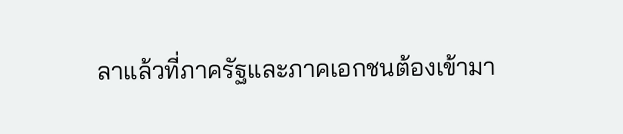ลาแล้วที่ภาครัฐและภาคเอกชนต้องเข้ามา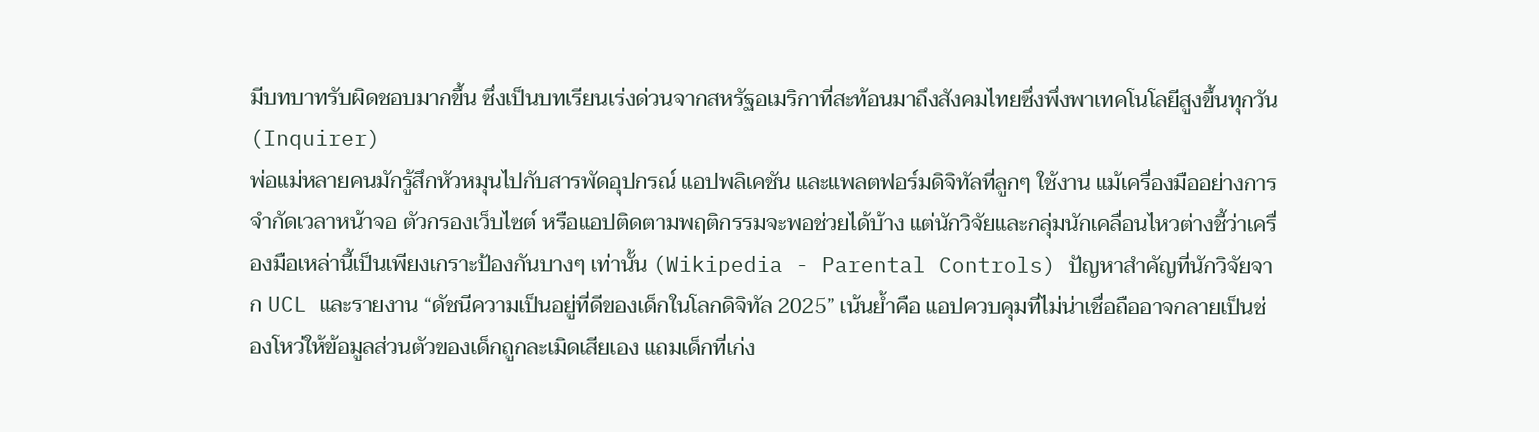มีบทบาทรับผิดชอบมากขึ้น ซึ่งเป็นบทเรียนเร่งด่วนจากสหรัฐอเมริกาที่สะท้อนมาถึงสังคมไทยซึ่งพึ่งพาเทคโนโลยีสูงขึ้นทุกวัน (Inquirer)
พ่อแม่หลายคนมักรู้สึกหัวหมุนไปกับสารพัดอุปกรณ์ แอปพลิเคชัน และแพลตฟอร์มดิจิทัลที่ลูกๆ ใช้งาน แม้เครื่องมืออย่างการจำกัดเวลาหน้าจอ ตัวกรองเว็บไซต์ หรือแอปติดตามพฤติกรรมจะพอช่วยได้บ้าง แต่นักวิจัยและกลุ่มนักเคลื่อนไหวต่างชี้ว่าเครื่องมือเหล่านี้เป็นเพียงเกราะป้องกันบางๆ เท่านั้น (Wikipedia - Parental Controls) ปัญหาสำคัญที่นักวิจัยจาก UCL และรายงาน “ดัชนีความเป็นอยู่ที่ดีของเด็กในโลกดิจิทัล 2025” เน้นย้ำคือ แอปควบคุมที่ไม่น่าเชื่อถืออาจกลายเป็นช่องโหว่ให้ข้อมูลส่วนตัวของเด็กถูกละเมิดเสียเอง แถมเด็กที่เก่ง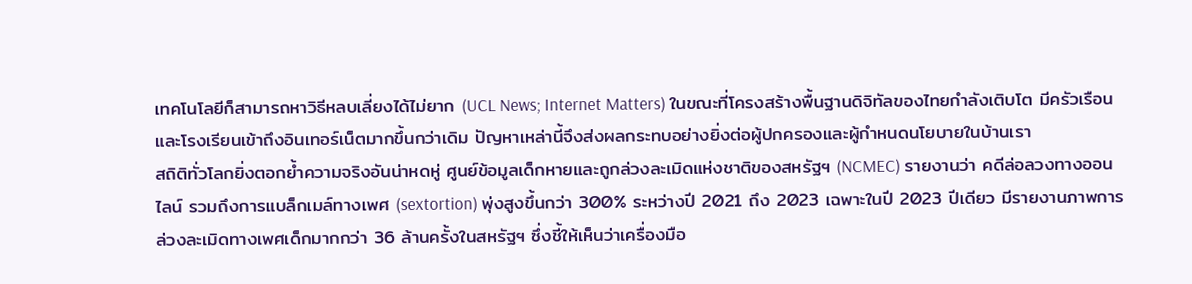เทคโนโลยีก็สามารถหาวิธีหลบเลี่ยงได้ไม่ยาก (UCL News; Internet Matters) ในขณะที่โครงสร้างพื้นฐานดิจิทัลของไทยกำลังเติบโต มีครัวเรือนและโรงเรียนเข้าถึงอินเทอร์เน็ตมากขึ้นกว่าเดิม ปัญหาเหล่านี้จึงส่งผลกระทบอย่างยิ่งต่อผู้ปกครองและผู้กำหนดนโยบายในบ้านเรา
สถิติทั่วโลกยิ่งตอกย้ำความจริงอันน่าหดหู่ ศูนย์ข้อมูลเด็กหายและถูกล่วงละเมิดแห่งชาติของสหรัฐฯ (NCMEC) รายงานว่า คดีล่อลวงทางออนไลน์ รวมถึงการแบล็กเมล์ทางเพศ (sextortion) พุ่งสูงขึ้นกว่า 300% ระหว่างปี 2021 ถึง 2023 เฉพาะในปี 2023 ปีเดียว มีรายงานภาพการล่วงละเมิดทางเพศเด็กมากกว่า 36 ล้านครั้งในสหรัฐฯ ซึ่งชี้ให้เห็นว่าเครื่องมือ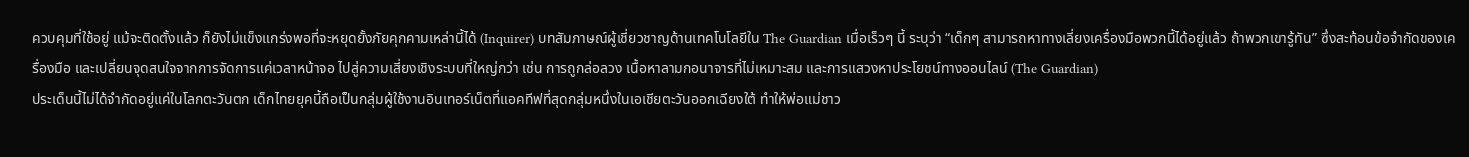ควบคุมที่ใช้อยู่ แม้จะติดตั้งแล้ว ก็ยังไม่แข็งแกร่งพอที่จะหยุดยั้งภัยคุกคามเหล่านี้ได้ (Inquirer) บทสัมภาษณ์ผู้เชี่ยวชาญด้านเทคโนโลยีใน The Guardian เมื่อเร็วๆ นี้ ระบุว่า “เด็กๆ สามารถหาทางเลี่ยงเครื่องมือพวกนี้ได้อยู่แล้ว ถ้าพวกเขารู้ทัน” ซึ่งสะท้อนข้อจำกัดของเครื่องมือ และเปลี่ยนจุดสนใจจากการจัดการแค่เวลาหน้าจอ ไปสู่ความเสี่ยงเชิงระบบที่ใหญ่กว่า เช่น การถูกล่อลวง เนื้อหาลามกอนาจารที่ไม่เหมาะสม และการแสวงหาประโยชน์ทางออนไลน์ (The Guardian)
ประเด็นนี้ไม่ได้จำกัดอยู่แค่ในโลกตะวันตก เด็กไทยยุคนี้ถือเป็นกลุ่มผู้ใช้งานอินเทอร์เน็ตที่แอคทีฟที่สุดกลุ่มหนึ่งในเอเชียตะวันออกเฉียงใต้ ทำให้พ่อแม่ชาว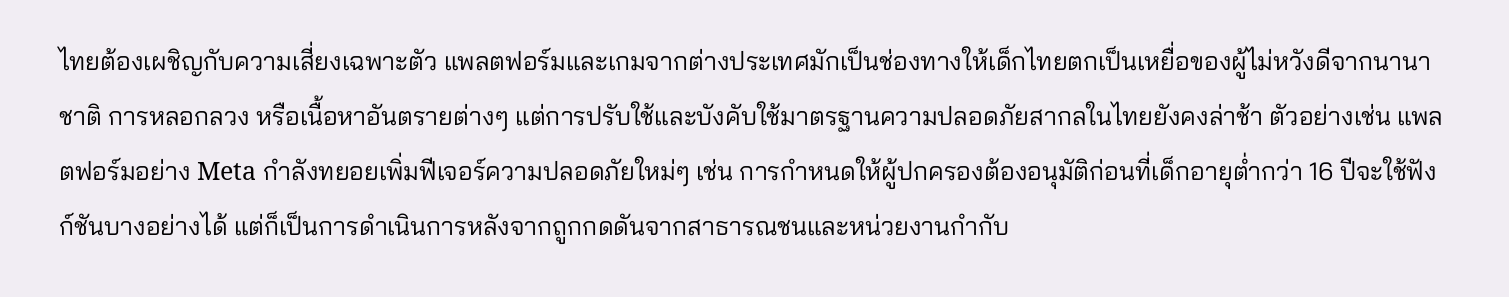ไทยต้องเผชิญกับความเสี่ยงเฉพาะตัว แพลตฟอร์มและเกมจากต่างประเทศมักเป็นช่องทางให้เด็กไทยตกเป็นเหยื่อของผู้ไม่หวังดีจากนานาชาติ การหลอกลวง หรือเนื้อหาอันตรายต่างๆ แต่การปรับใช้และบังคับใช้มาตรฐานความปลอดภัยสากลในไทยยังคงล่าช้า ตัวอย่างเช่น แพลตฟอร์มอย่าง Meta กำลังทยอยเพิ่มฟีเจอร์ความปลอดภัยใหม่ๆ เช่น การกำหนดให้ผู้ปกครองต้องอนุมัติก่อนที่เด็กอายุต่ำกว่า 16 ปีจะใช้ฟังก์ชันบางอย่างได้ แต่ก็เป็นการดำเนินการหลังจากถูกกดดันจากสาธารณชนและหน่วยงานกำกับ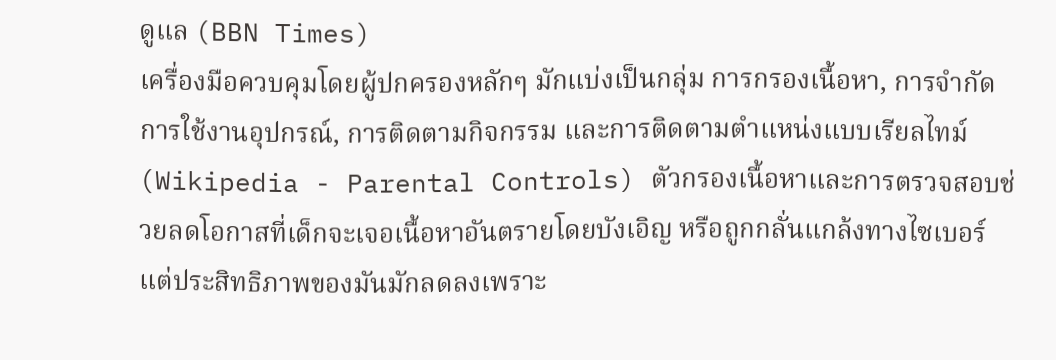ดูแล (BBN Times)
เครื่องมือควบคุมโดยผู้ปกครองหลักๆ มักแบ่งเป็นกลุ่ม การกรองเนื้อหา, การจำกัดการใช้งานอุปกรณ์, การติดตามกิจกรรม และการติดตามตำแหน่งแบบเรียลไทม์ (Wikipedia - Parental Controls) ตัวกรองเนื้อหาและการตรวจสอบช่วยลดโอกาสที่เด็กจะเจอเนื้อหาอันตรายโดยบังเอิญ หรือถูกกลั่นแกล้งทางไซเบอร์ แต่ประสิทธิภาพของมันมักลดลงเพราะ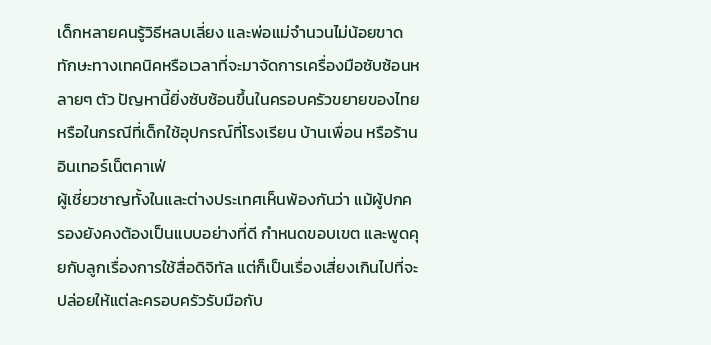เด็กหลายคนรู้วิธีหลบเลี่ยง และพ่อแม่จำนวนไม่น้อยขาดทักษะทางเทคนิคหรือเวลาที่จะมาจัดการเครื่องมือซับซ้อนหลายๆ ตัว ปัญหานี้ยิ่งซับซ้อนขึ้นในครอบครัวขยายของไทย หรือในกรณีที่เด็กใช้อุปกรณ์ที่โรงเรียน บ้านเพื่อน หรือร้านอินเทอร์เน็ตคาเฟ่
ผู้เชี่ยวชาญทั้งในและต่างประเทศเห็นพ้องกันว่า แม้ผู้ปกครองยังคงต้องเป็นแบบอย่างที่ดี กำหนดขอบเขต และพูดคุยกับลูกเรื่องการใช้สื่อดิจิทัล แต่ก็เป็นเรื่องเสี่ยงเกินไปที่จะปล่อยให้แต่ละครอบครัวรับมือกับ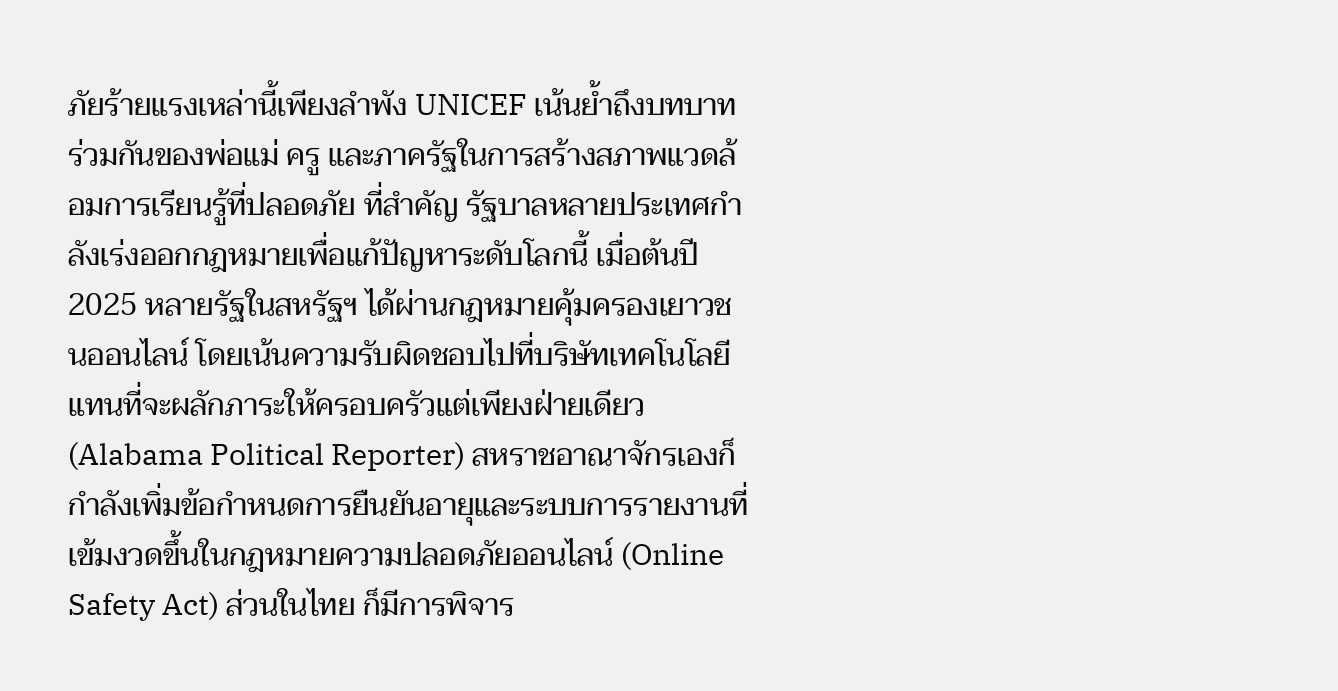ภัยร้ายแรงเหล่านี้เพียงลำพัง UNICEF เน้นย้ำถึงบทบาทร่วมกันของพ่อแม่ ครู และภาครัฐในการสร้างสภาพแวดล้อมการเรียนรู้ที่ปลอดภัย ที่สำคัญ รัฐบาลหลายประเทศกำลังเร่งออกกฎหมายเพื่อแก้ปัญหาระดับโลกนี้ เมื่อต้นปี 2025 หลายรัฐในสหรัฐฯ ได้ผ่านกฎหมายคุ้มครองเยาวชนออนไลน์ โดยเน้นความรับผิดชอบไปที่บริษัทเทคโนโลยี แทนที่จะผลักภาระให้ครอบครัวแต่เพียงฝ่ายเดียว (Alabama Political Reporter) สหราชอาณาจักรเองก็กำลังเพิ่มข้อกำหนดการยืนยันอายุและระบบการรายงานที่เข้มงวดขึ้นในกฎหมายความปลอดภัยออนไลน์ (Online Safety Act) ส่วนในไทย ก็มีการพิจาร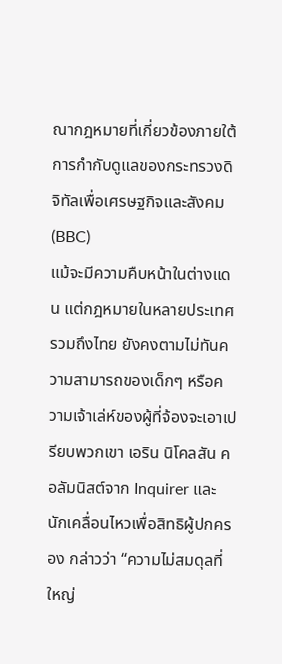ณากฎหมายที่เกี่ยวข้องภายใต้การกำกับดูแลของกระทรวงดิจิทัลเพื่อเศรษฐกิจและสังคม (BBC)
แม้จะมีความคืบหน้าในต่างแดน แต่กฎหมายในหลายประเทศ รวมถึงไทย ยังคงตามไม่ทันความสามารถของเด็กๆ หรือความเจ้าเล่ห์ของผู้ที่จ้องจะเอาเปรียบพวกเขา เอริน นิโคลสัน คอลัมนิสต์จาก Inquirer และนักเคลื่อนไหวเพื่อสิทธิผู้ปกครอง กล่าวว่า “ความไม่สมดุลที่ใหญ่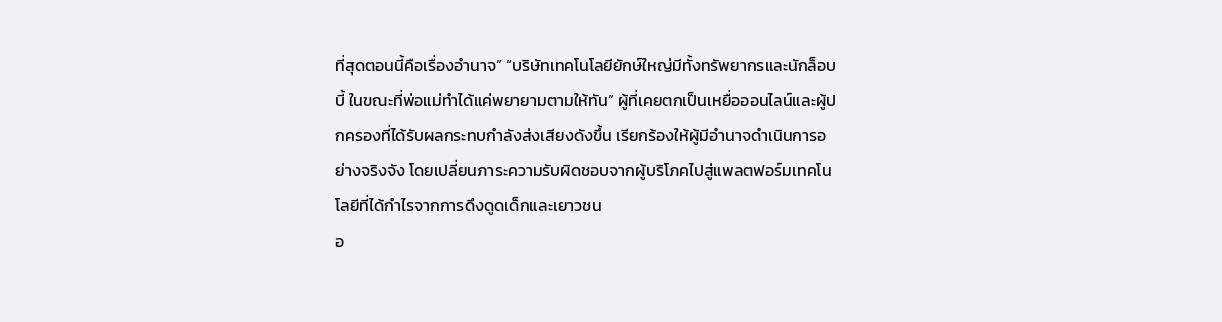ที่สุดตอนนี้คือเรื่องอำนาจ” “บริษัทเทคโนโลยียักษ์ใหญ่มีทั้งทรัพยากรและนักล็อบบี้ ในขณะที่พ่อแม่ทำได้แค่พยายามตามให้ทัน” ผู้ที่เคยตกเป็นเหยื่อออนไลน์และผู้ปกครองที่ได้รับผลกระทบกำลังส่งเสียงดังขึ้น เรียกร้องให้ผู้มีอำนาจดำเนินการอย่างจริงจัง โดยเปลี่ยนภาระความรับผิดชอบจากผู้บริโภคไปสู่แพลตฟอร์มเทคโนโลยีที่ได้กำไรจากการดึงดูดเด็กและเยาวชน
อ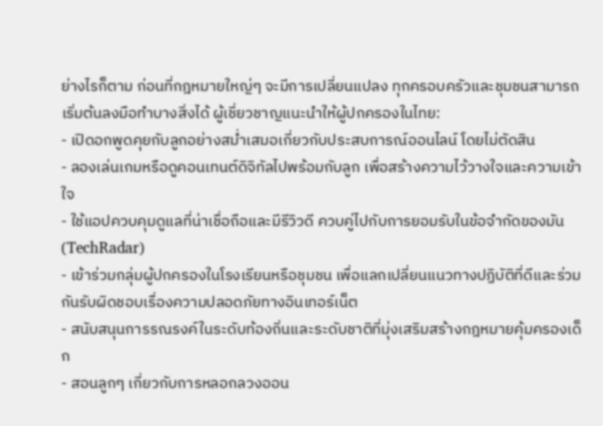ย่างไรก็ตาม ก่อนที่กฎหมายใหญ่ๆ จะมีการเปลี่ยนแปลง ทุกครอบครัวและชุมชนสามารถเริ่มต้นลงมือทำบางสิ่งได้ ผู้เชี่ยวชาญแนะนำให้ผู้ปกครองในไทย:
- เปิดอกพูดคุยกับลูกอย่างสม่ำเสมอเกี่ยวกับประสบการณ์ออนไลน์ โดยไม่ตัดสิน
- ลองเล่นเกมหรือดูคอนเทนต์ดิจิทัลไปพร้อมกับลูก เพื่อสร้างความไว้วางใจและความเข้าใจ
- ใช้แอปควบคุมดูแลที่น่าเชื่อถือและมีรีวิวดี ควบคู่ไปกับการยอมรับในข้อจำกัดของมัน (TechRadar)
- เข้าร่วมกลุ่มผู้ปกครองในโรงเรียนหรือชุมชน เพื่อแลกเปลี่ยนแนวทางปฏิบัติที่ดีและร่วมกันรับผิดชอบเรื่องความปลอดภัยทางอินเทอร์เน็ต
- สนับสนุนการรณรงค์ในระดับท้องถิ่นและระดับชาติที่มุ่งเสริมสร้างกฎหมายคุ้มครองเด็ก
- สอนลูกๆ เกี่ยวกับการหลอกลวงออน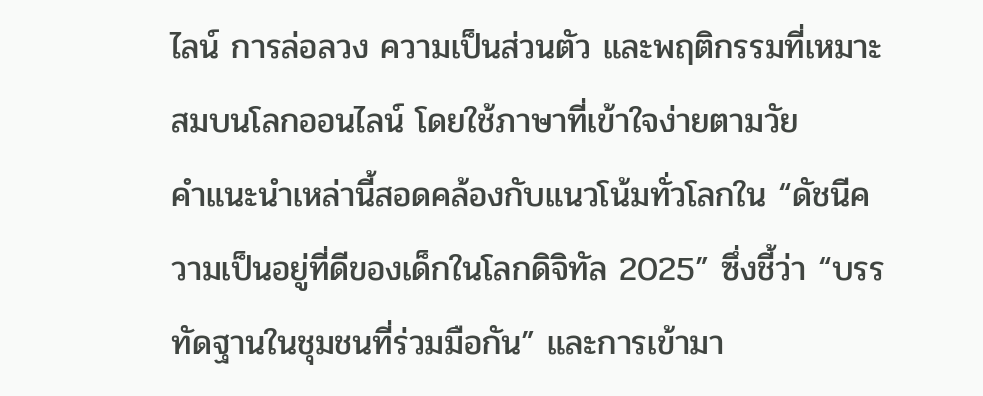ไลน์ การล่อลวง ความเป็นส่วนตัว และพฤติกรรมที่เหมาะสมบนโลกออนไลน์ โดยใช้ภาษาที่เข้าใจง่ายตามวัย
คำแนะนำเหล่านี้สอดคล้องกับแนวโน้มทั่วโลกใน “ดัชนีความเป็นอยู่ที่ดีของเด็กในโลกดิจิทัล 2025” ซึ่งชี้ว่า “บรรทัดฐานในชุมชนที่ร่วมมือกัน” และการเข้ามา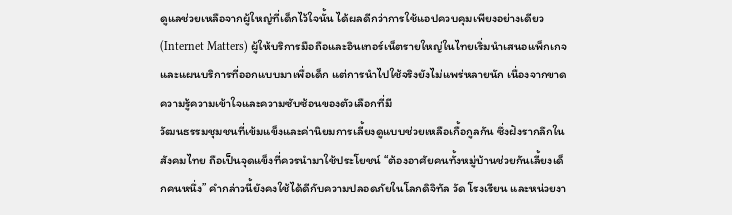ดูแลช่วยเหลือจากผู้ใหญ่ที่เด็กไว้ใจนั้น ได้ผลดีกว่าการใช้แอปควบคุมเพียงอย่างเดียว (Internet Matters) ผู้ให้บริการมือถือและอินเทอร์เน็ตรายใหญ่ในไทยเริ่มนำเสนอแพ็กเกจและแผนบริการที่ออกแบบมาเพื่อเด็ก แต่การนำไปใช้จริงยังไม่แพร่หลายนัก เนื่องจากขาดความรู้ความเข้าใจและความซับซ้อนของตัวเลือกที่มี
วัฒนธรรมชุมชนที่เข้มแข็งและค่านิยมการเลี้ยงดูแบบช่วยเหลือเกื้อกูลกัน ซึ่งฝังรากลึกในสังคมไทย ถือเป็นจุดแข็งที่ควรนำมาใช้ประโยชน์ “ต้องอาศัยคนทั้งหมู่บ้านช่วยกันเลี้ยงเด็กคนหนึ่ง” คำกล่าวนี้ยังคงใช้ได้ดีกับความปลอดภัยในโลกดิจิทัล วัด โรงเรียน และหน่วยงา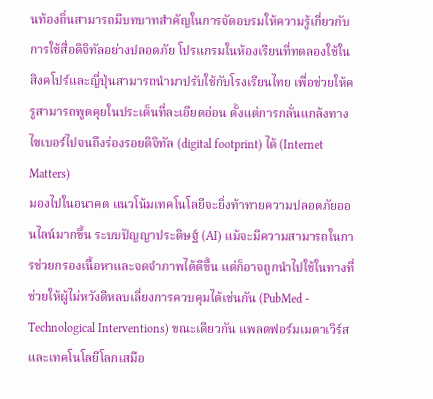นท้องถิ่นสามารถมีบทบาทสำคัญในการจัดอบรมให้ความรู้เกี่ยวกับการใช้สื่อดิจิทัลอย่างปลอดภัย โปรแกรมในห้องเรียนที่ทดลองใช้ในสิงคโปร์และญี่ปุ่นสามารถนำมาปรับใช้กับโรงเรียนไทย เพื่อช่วยให้ครูสามารถพูดคุยในประเด็นที่ละเอียดอ่อน ตั้งแต่การกลั่นแกล้งทางไซเบอร์ไปจนถึงร่องรอยดิจิทัล (digital footprint) ได้ (Internet Matters)
มองไปในอนาคต แนวโน้มเทคโนโลยีจะยิ่งท้าทายความปลอดภัยออนไลน์มากขึ้น ระบบปัญญาประดิษฐ์ (AI) แม้จะมีความสามารถในการช่วยกรองเนื้อหาและจดจำภาพได้ดีขึ้น แต่ก็อาจถูกนำไปใช้ในทางที่ช่วยให้ผู้ไม่หวังดีหลบเลี่ยงการควบคุมได้เช่นกัน (PubMed - Technological Interventions) ขณะเดียวกัน แพลตฟอร์มเมตาเวิร์สและเทคโนโลยีโลกเสมือ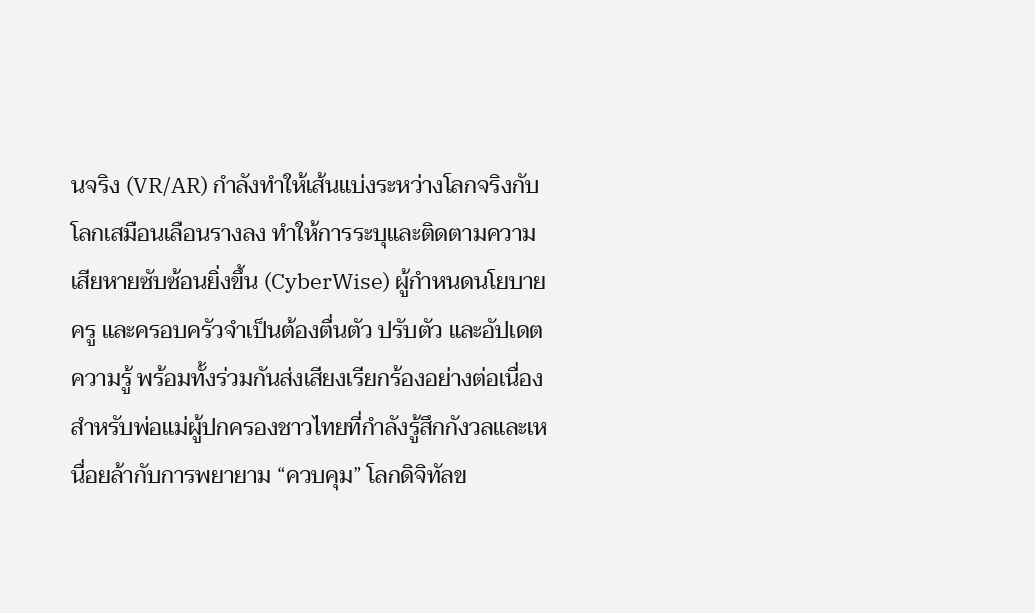นจริง (VR/AR) กำลังทำให้เส้นแบ่งระหว่างโลกจริงกับโลกเสมือนเลือนรางลง ทำให้การระบุและติดตามความเสียหายซับซ้อนยิ่งขึ้น (CyberWise) ผู้กำหนดนโยบาย ครู และครอบครัวจำเป็นต้องตื่นตัว ปรับตัว และอัปเดตความรู้ พร้อมทั้งร่วมกันส่งเสียงเรียกร้องอย่างต่อเนื่อง
สำหรับพ่อแม่ผู้ปกครองชาวไทยที่กำลังรู้สึกกังวลและเหนื่อยล้ากับการพยายาม “ควบคุม” โลกดิจิทัลข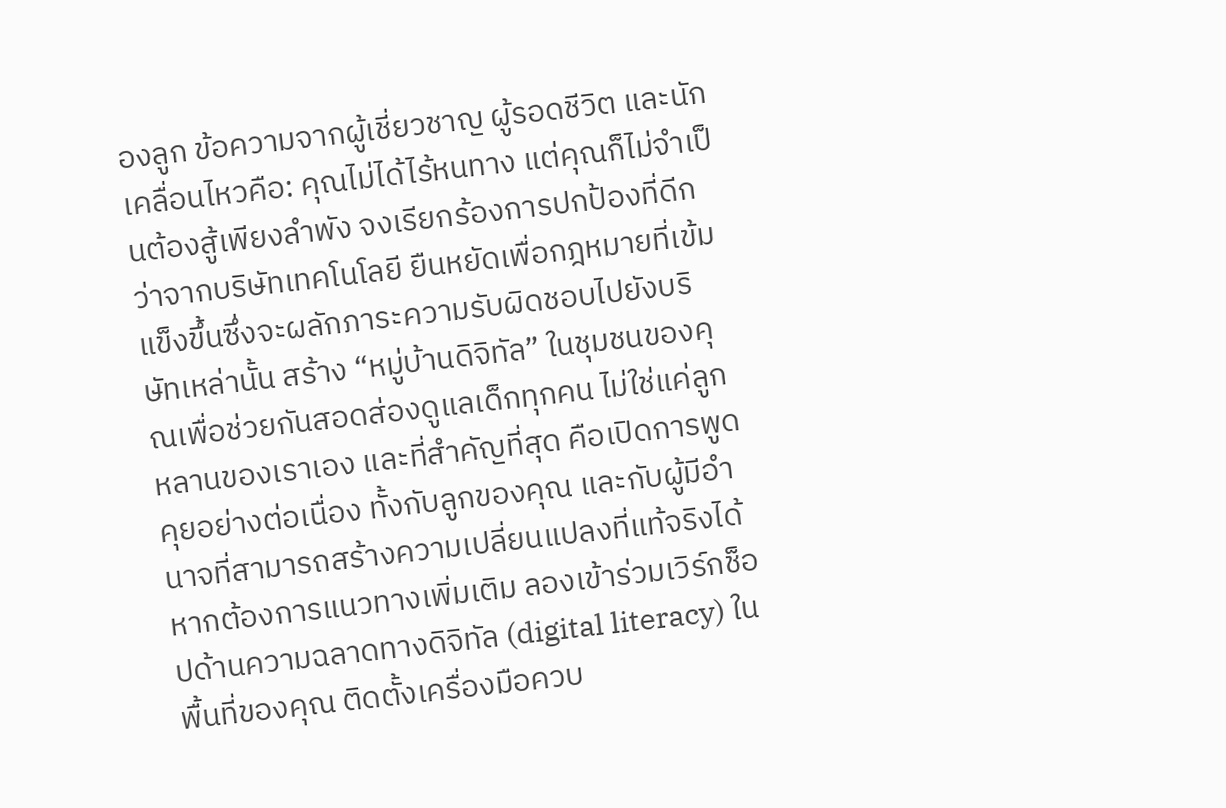องลูก ข้อความจากผู้เชี่ยวชาญ ผู้รอดชีวิต และนักเคลื่อนไหวคือ: คุณไม่ได้ไร้หนทาง แต่คุณก็ไม่จำเป็นต้องสู้เพียงลำพัง จงเรียกร้องการปกป้องที่ดีกว่าจากบริษัทเทคโนโลยี ยืนหยัดเพื่อกฎหมายที่เข้มแข็งขึ้นซึ่งจะผลักภาระความรับผิดชอบไปยังบริษัทเหล่านั้น สร้าง “หมู่บ้านดิจิทัล” ในชุมชนของคุณเพื่อช่วยกันสอดส่องดูแลเด็กทุกคน ไม่ใช่แค่ลูกหลานของเราเอง และที่สำคัญที่สุด คือเปิดการพูดคุยอย่างต่อเนื่อง ทั้งกับลูกของคุณ และกับผู้มีอำนาจที่สามารถสร้างความเปลี่ยนแปลงที่แท้จริงได้
หากต้องการแนวทางเพิ่มเติม ลองเข้าร่วมเวิร์กช็อปด้านความฉลาดทางดิจิทัล (digital literacy) ในพื้นที่ของคุณ ติดตั้งเครื่องมือควบ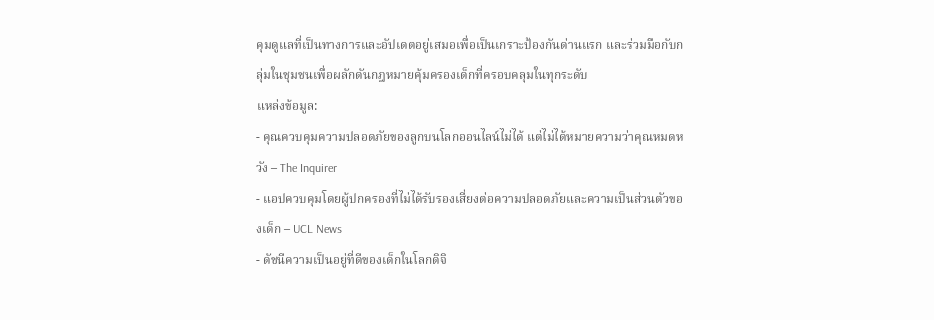คุมดูแลที่เป็นทางการและอัปเดตอยู่เสมอเพื่อเป็นเกราะป้องกันด่านแรก และร่วมมือกับกลุ่มในชุมชนเพื่อผลักดันกฎหมายคุ้มครองเด็กที่ครอบคลุมในทุกระดับ
แหล่งข้อมูล:
- คุณควบคุมความปลอดภัยของลูกบนโลกออนไลน์ไม่ได้ แต่ไม่ได้หมายความว่าคุณหมดหวัง – The Inquirer
- แอปควบคุมโดยผู้ปกครองที่ไม่ได้รับรองเสี่ยงต่อความปลอดภัยและความเป็นส่วนตัวของเด็ก – UCL News
- ดัชนีความเป็นอยู่ที่ดีของเด็กในโลกดิจิ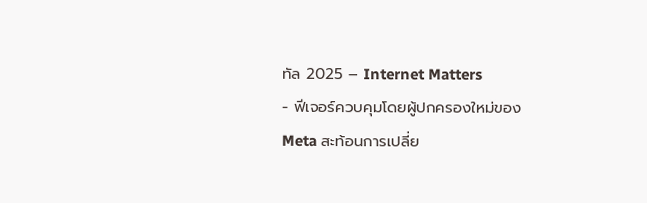ทัล 2025 – Internet Matters
- ฟีเจอร์ควบคุมโดยผู้ปกครองใหม่ของ Meta สะท้อนการเปลี่ย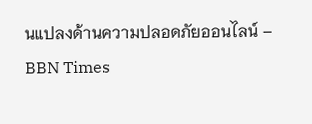นแปลงด้านความปลอดภัยออนไลน์ – BBN Times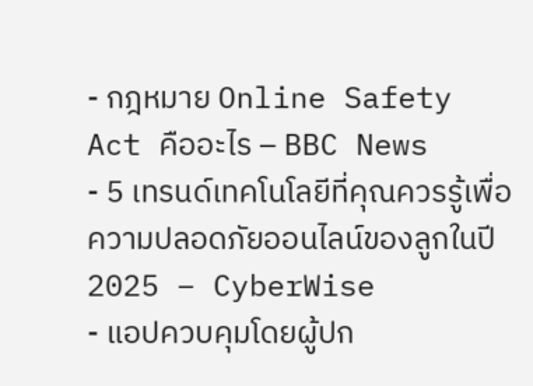- กฎหมาย Online Safety Act คืออะไร – BBC News
- 5 เทรนด์เทคโนโลยีที่คุณควรรู้เพื่อความปลอดภัยออนไลน์ของลูกในปี 2025 – CyberWise
- แอปควบคุมโดยผู้ปก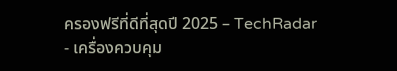ครองฟรีที่ดีที่สุดปี 2025 – TechRadar
- เครื่องควบคุม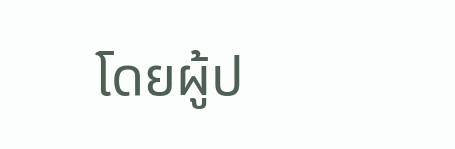โดยผู้ป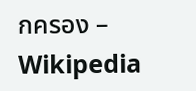กครอง – Wikipedia